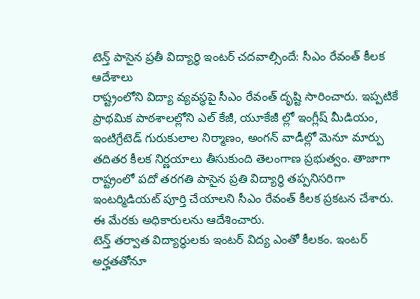టెన్త్ పాసైన ప్రతీ విద్యార్థి ఇంటర్ చదవాల్సిందే: సీఎం రేవంత్ కీలక ఆదేశాలు
రాష్ట్రంలోని విద్యా వ్యవస్థపై సీఎం రేవంత్ దృష్టి సారించారు. ఇప్పటికే ప్రాథమిక పాఠశాలల్లోని ఎల్ కేజీ, యూకేజీ ల్లో ఇంగ్లీష్ మీడియం, ఇంటిగ్రేటెడ్ గురుకులాల నిర్మాణం, అంగన్ వాడీల్లో మెనూ మార్పు తదితర కీలక నిర్ణయాలు తీసుకుంది తెలంగాణ ప్రభుత్వం. తాజాగా రాష్ట్రంలో పదో తరగతి పాసైన ప్రతి విద్యార్థి తప్పనిసరిగా ఇంటర్మిడియట్ పూర్తి చేయాలని సీఎం రేవంత్ కీలక ప్రకటన చేశారు. ఈ మేరకు అధికారులను ఆదేశించారు.
టెన్త్ తర్వాత విద్యార్థులకు ఇంటర్ విద్య ఎంతో కీలకం. ఇంటర్ అర్హతతోనూ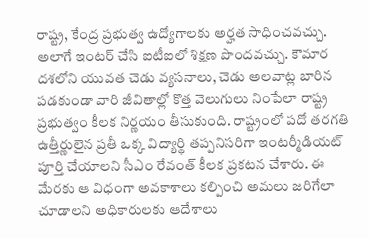రాష్ట్ర, కేంద్ర ప్రభుత్వ ఉద్యోగాలకు అర్హత సాధించవచ్చు. అలాగే ఇంటర్ చేసి ఐటీఐలో శిక్షణ పొందవచ్చు. కౌమార దశలోని యువత చెడు వ్యసనాలు, చెడు అలవాట్ల బారిన పడకుండా వారి జీవితాల్లో కొత్త వెలుగులు నింపేలా రాష్ట్ర ప్రభుత్వం కీలక నిర్ణయం తీసుకుంది. రాష్ట్రంలో పదో తరగతి ఉత్తీర్ణులైన ప్రతీ ఒక్క విద్యార్థి తప్పనిసరిగా ఇంటర్మీడియట్ పూర్తి చేయాలని సీఎం రేవంత్ కీలక ప్రకటన చేశారు. ఈ మేరకు ఆ విధంగా అవకాశాలు కల్పించి అమలు జరిగేలా చూడాలని అధికారులకు ఆదేశాలు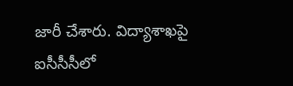జారీ చేశారు. విద్యాశాఖపై ఐసీసీసీలో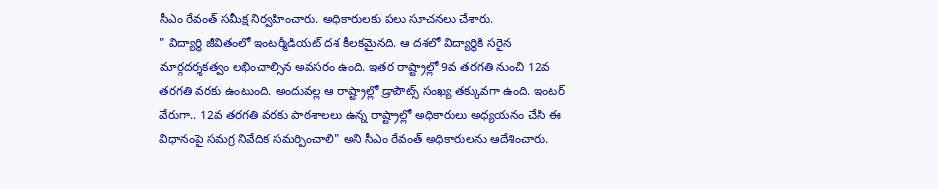సీఎం రేవంత్ సమీక్ష నిర్వహించారు. అధికారులకు పలు సూచనలు చేశారు.
" విద్యార్థి జీవితంలో ఇంటర్మీడియట్ దశ కీలకమైనది. ఆ దశలో విద్యార్థికి సరైన మార్గదర్శకత్వం లభించాల్సిన అవసరం ఉంది. ఇతర రాష్ట్రాల్లో 9వ తరగతి నుంచి 12వ తరగతి వరకు ఉంటుంది. అందువల్ల ఆ రాష్ట్రాల్లో డ్రాపౌట్స్ సంఖ్య తక్కువగా ఉంది. ఇంటర్ వేరుగా.. 12వ తరగతి వరకు పాఠశాలలు ఉన్న రాష్ట్రాల్లో అధికారులు అధ్యయనం చేసి ఈ విధానంపై సమగ్ర నివేదిక సమర్పించాలి" అని సీఎం రేవంత్ అధికారులను ఆదేశించారు.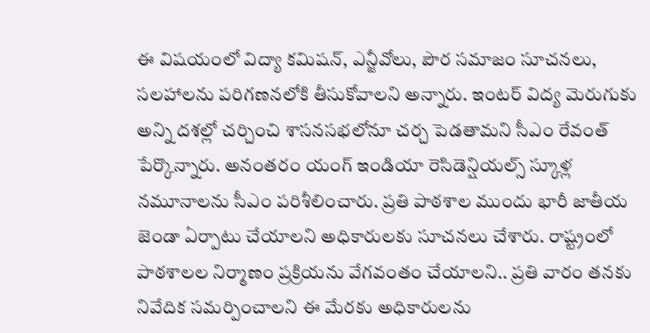ఈ విషయంలో విద్యా కమిషన్, ఎన్జీవోలు, పౌర సమాజం సూచనలు, సలహాలను పరిగణనలోకి తీసుకోవాలని అన్నారు. ఇంటర్ విద్య మెరుగుకు అన్ని దశల్లో చర్చించి శాసనసభలోనూ చర్చ పెడతామని సీఎం రేవంత్ పేర్కొన్నారు. అనంతరం యంగ్ ఇండియా రెసిడెన్షియల్స్ స్కూళ్ల నమూనాలను సీఎం పరిశీలించారు. ప్రతి పాఠశాల ముందు భారీ జాతీయ జెండా ఏర్పాటు చేయాలని అధికారులకు సూచనలు చేశారు. రాష్ట్రంలో పాఠశాలల నిర్మాణం ప్రక్రియను వేగవంతం చేయాలని.. ప్రతి వారం తనకు నివేదిక సమర్పించాలని ఈ మేరకు అధికారులను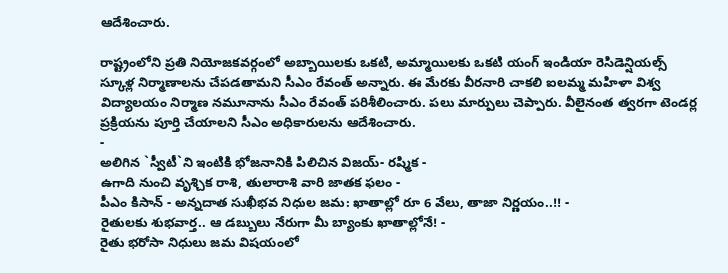ఆదేశించారు.

రాష్ట్రంలోని ప్రతి నియోజకవర్గంలో అబ్బాయిలకు ఒకటి, అమ్మాయిలకు ఒకటి యంగ్ ఇండియా రెసిడెన్షియల్స్ స్కూళ్ల నిర్మాణాలను చేపడతామని సీఎం రేవంత్ అన్నారు. ఈ మేరకు వీరనారి చాకలి ఐలమ్మ మహిళా విశ్వ విద్యాలయం నిర్మాణ నమూనాను సీఎం రేవంత్ పరిశీలించారు. పలు మార్పులు చెప్పారు. వీలైనంత త్వరగా టెండర్ల ప్రక్రియను పూర్తి చేయాలని సీఎం అధికారులను ఆదేశించారు.
-
అలిగిన `స్వీటీ`ని ఇంటికి భోజనానికి పిలిచిన విజయ్- రష్మిక -
ఉగాది నుంచి వృశ్చిక రాశి, తులారాశి వారి జాతక ఫలం -
పీఎం కిసాన్ - అన్నదాత సుఖీభవ నిధుల జమ: ఖాతాల్లో రూ 6 వేలు, తాజా నిర్ణయం..!! -
రైతులకు శుభవార్త.. ఆ డబ్బులు నేరుగా మీ బ్యాంకు ఖాతాల్లోనే! -
రైతు భరోసా నిధులు జమ విషయంలో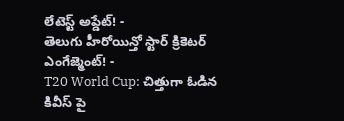లేటెస్ట్ అప్డేట్! -
తెలుగు హీరోయిన్తో స్టార్ క్రికెటర్ ఎంగేజ్మెంట్! -
T20 World Cup: చిత్తుగా ఓడిన కివీస్ పై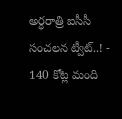అర్ధరాత్రి ఐసీసీ సంచలన ట్వీట్..! -
140 కోట్ల మంది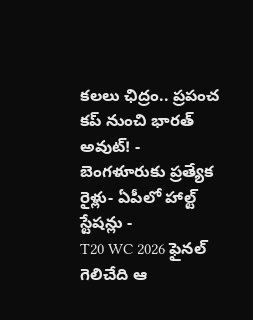కలలు ఛిద్రం.. ప్రపంచ కప్ నుంచి భారత్ అవుట్! -
బెంగళూరుకు ప్రత్యేక రైళ్లు- ఏపీలో హాల్ట్ స్టేషన్లు -
T20 WC 2026 ఫైనల్ గెలిచేది ఆ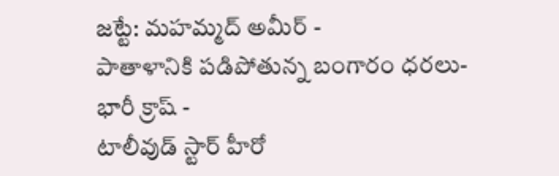జట్టే: మహమ్మద్ అమీర్ -
పాతాళానికి పడిపోతున్న బంగారం ధరలు- భారీ క్రాష్ -
టాలీవుడ్ స్టార్ హీరో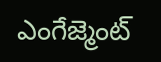ఎంగేజ్మెంట్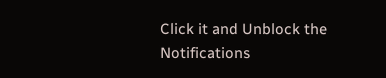Click it and Unblock the Notifications